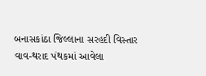બનાસકાંઠા જિલ્લાના સરહદી વિસ્તાર વાવ-થરાદ પંથકમાં આવેલા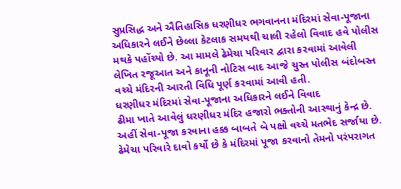સુપ્રસિદ્ધ અને ઐતિહાસિક ધરણીધર ભગવાનના મંદિરમાં સેવા-પૂજાના અધિકારને લઈને છેલ્લા કેટલાક સમયથી ચાલી રહેલો વિવાદ હવે પોલીસ મથકે પહોંચ્યો છે. આ મામલે ઢેમેચા પરિવાર દ્વારા કરવામાં આવેલી લેખિત રજૂઆત અને કાનૂની નોટિસ બાદ આજે ચુસ્ત પોલીસ બંદોબસ્ત વચ્ચે મંદિરની આરતી વિધિ પૂર્ણ કરવામાં આવી હતી.
ધરણીધર મંદિરમાં સેવા-પૂજાના અધિકારને લઈને વિવાદ
ઢીમા ખાતે આવેલું ધરણીધર મંદિર હજારો ભક્તોની આસ્થાનું કેન્દ્ર છે. અહીં સેવા-પૂજા કરવાના હક્ક બાબતે બે પક્ષો વચ્ચે મતભેદ સર્જાયા છે. ઢેમેચા પરિવારે દાવો કર્યો છે કે મંદિરમાં પૂજા કરવાનો તેમનો પરંપરાગત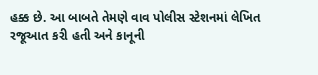હક્ક છે. આ બાબતે તેમણે વાવ પોલીસ સ્ટેશનમાં લેખિત રજૂઆત કરી હતી અને કાનૂની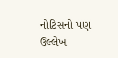નોટિસનો પણ ઉલ્લેખ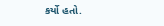કર્યો હતો.